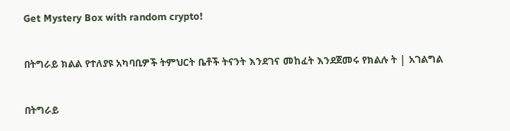Get Mystery Box with random crypto!

በትግራይ ክልል የተለያዩ አካባቢዎች ትምህርት ቤቶች ትናንት እንደገና መከፈት እንደጀመሩ የክልሉ ት | አገልግል

በትግራይ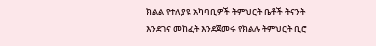ክልል የተለያዩ አካባቢዎች ትምህርት ቤቶች ትናንት እንደገና መከፈት እንደጀመሩ የክልሉ ትምህርት ቢሮ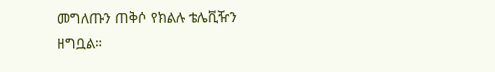መግለጡን ጠቅሶ የክልሉ ቴሌቪዥን ዘግቧል።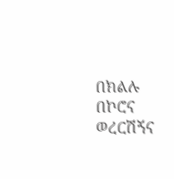በክልሉ በኮሮና ወረርሽኝና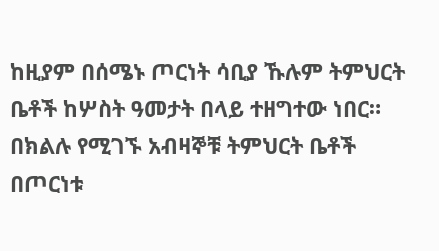ከዚያም በሰሜኑ ጦርነት ሳቢያ ኹሉም ትምህርት ቤቶች ከሦስት ዓመታት በላይ ተዘግተው ነበር። በክልሉ የሚገኙ አብዛኞቹ ትምህርት ቤቶች በጦርነቱ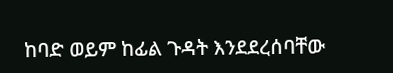ከባድ ወይም ከፊል ጉዳት እንደደረሰባቸው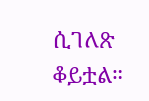ሲገለጽ ቆይቷል።